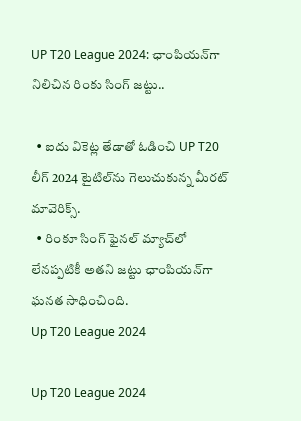UP T20 League 2024: ఛాంపియన్‌గా నిలిచిన రింకు సింగ్ జట్టు..

  • ఐదు వికెట్ల తేడాతో ఓడించి UP T20 లీగ్ 2024 టైటిల్‌ను గెలుచుకున్న మీరట్ మావెరిక్స్.
  • రింకూ సింగ్ ఫైనల్ మ్యాచ్‌లో లేనప్పటికీ అతని జట్టు ఛాంపియన్‌గా ఘనత సాధించింది.
Up T20 League 2024

Up T20 League 2024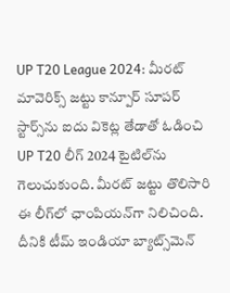UP T20 League 2024: మీరట్ మావెరిక్స్ జట్టు కాన్పూర్ సూపర్ స్టార్స్‌ను ఐదు వికెట్ల తేడాతో ఓడించి UP T20 లీగ్ 2024 టైటిల్‌ను గెలుచుకుంది. మీరట్ జట్టు తొలిసారి ఈ లీగ్‌లో ఛాంపియన్‌గా నిలిచింది. దీనికి టీమ్ ఇండియా బ్యాట్స్‌మెన్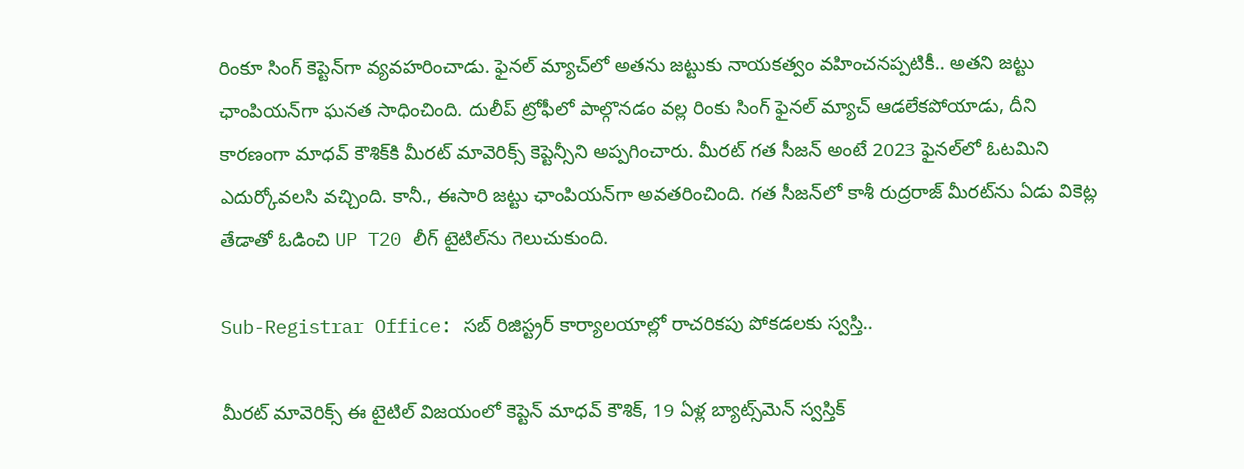రింకూ సింగ్ కెప్టెన్‌గా వ్యవహరించాడు. ఫైనల్ మ్యాచ్‌లో అతను జట్టుకు నాయకత్వం వహించనప్పటికీ.. అతని జట్టు ఛాంపియన్‌గా ఘనత సాధించింది. దులీప్ ట్రోఫీలో పాల్గొనడం వల్ల రింకు సింగ్ ఫైనల్ మ్యాచ్ ఆడలేకపోయాడు, దీని కారణంగా మాధవ్ కౌశిక్‌కి మీరట్ మావెరిక్స్ కెప్టెన్సీని అప్పగించారు. మీరట్ గత సీజన్ అంటే 2023 ఫైనల్‌లో ఓటమిని ఎదుర్కోవలసి వచ్చింది. కానీ., ఈసారి జట్టు ఛాంపియన్‌గా అవతరించింది. గత సీజన్‌లో కాశీ రుద్రరాజ్ మీరట్‌ను ఏడు వికెట్ల తేడాతో ఓడించి UP T20 లీగ్ టైటిల్‌ను గెలుచుకుంది.

Sub-Registrar Office: సబ్ రిజిస్ట్రర్ కార్యాలయాల్లో రాచరికపు పోకడలకు స్వస్తి..

మీరట్ మావెరిక్స్ ఈ టైటిల్ విజయంలో కెప్టెన్ మాధవ్ కౌశిక్, 19 ఏళ్ల బ్యాట్స్‌మెన్ స్వస్తిక్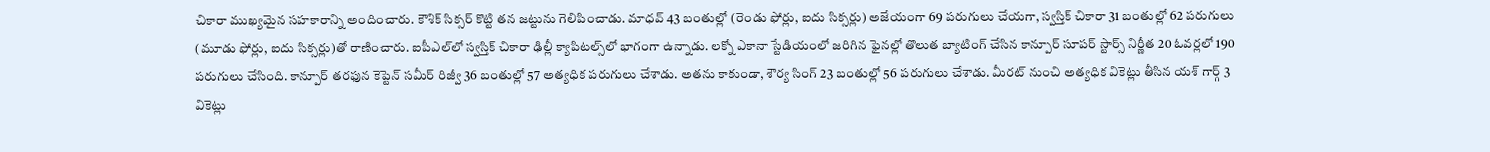చికారా ముఖ్యమైన సహకారాన్ని అందించారు. కౌశిక్ సిక్సర్ కొట్టి తన జట్టును గెలిపించాడు. మాధవ్ 43 బంతుల్లో (రెండు ఫోర్లు, ఐదు సిక్సర్లు) అజేయంగా 69 పరుగులు చేయగా, స్వస్తిక్ చికారా 31 బంతుల్లో 62 పరుగులు (మూడు ఫోర్లు, ఐదు సిక్సర్లు)తో రాణించారు. ఐపీఎల్‌లో స్వస్తిక్ చికారా ఢిల్లీ క్యాపిటల్స్‌లో భాగంగా ఉన్నాడు. లక్నో ఎకానా స్టేడియంలో జరిగిన ఫైనల్లో తొలుత బ్యాటింగ్ చేసిన కాన్పూర్ సూపర్ స్టార్స్ నిర్ణీత 20 ఓవర్లలో 190 పరుగులు చేసింది. కాన్పూర్ తరఫున కెప్టెన్ సమీర్ రిజ్వీ 36 బంతుల్లో 57 అత్యధిక పరుగులు చేశాడు. అతను కాకుండా, శౌర్య సింగ్ 23 బంతుల్లో 56 పరుగులు చేశాడు. మీరట్ నుంచి అత్యధిక వికెట్లు తీసిన యశ్ గార్గ్ 3 వికెట్లు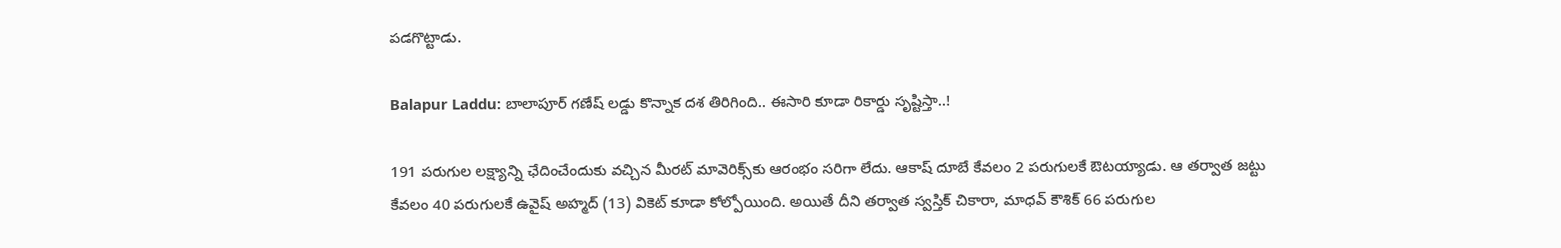పడగొట్టాడు.

Balapur Laddu: బాలాపూర్ గణేష్ లడ్డు కొన్నాక దశ తిరిగింది.. ఈసారి కూడా రికార్డు సృష్టిస్తా..!

191 పరుగుల లక్ష్యాన్ని ఛేదించేందుకు వచ్చిన మీరట్ మావెరిక్స్‌కు ఆరంభం సరిగా లేదు. ఆకాష్ దూబే కేవలం 2 పరుగులకే ఔటయ్యాడు. ఆ తర్వాత జట్టు కేవలం 40 పరుగులకే ఉవైష్ అహ్మద్ (13) వికెట్ కూడా కోల్పోయింది. అయితే దీని తర్వాత స్వస్తిక్ చికారా, మాధవ్ కౌశిక్ 66 పరుగుల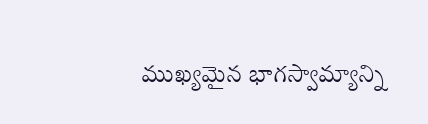ముఖ్యమైన భాగస్వామ్యాన్ని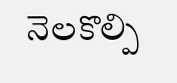నెలకొల్పి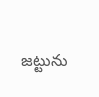జట్టును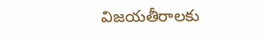విజయతీరాలకు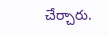చేర్చారు.